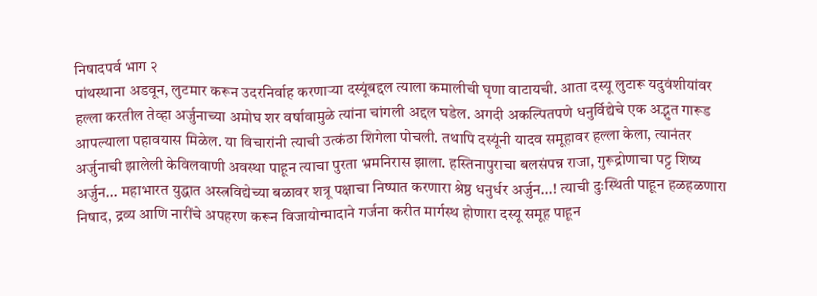निषादपर्व भाग २
पांथस्थाना अडवून, लुटमार करून उदरनिर्वाह करणाऱ्या दस्यूंबद्दल त्याला कमालीची घृणा वाटायची. आता दस्यू लुटारू यदुवंशीयांवर हल्ला करतील तेव्हा अर्जुनाच्या अमोघ शर वर्षावामुळे त्यांना चांगली अद्दल घडेल. अगदी अकल्पितपणे धनुर्विद्येचे एक अद्भुत गारूड आपल्याला पहावयास मिळेल. या विचारांनी त्याची उत्कंठा शिगेला पोचली. तथापि दस्यूंनी यादव समूहावर हल्ला केला, त्यानंतर अर्जुनाची झालेली केविलवाणी अवस्था पाहून त्याचा पुरता भ्रमनिरास झाला. हस्तिनापुराचा बलसंपन्न राजा, गुरूद्रोणाचा पट्ट शिष्य अर्जुन... महाभारत युद्धात अस्त्रविद्येच्या बळावर शत्रू पक्षाचा निष्पात करणारा श्रेष्ठ धनुर्धर अर्जुन...! त्याची दुःस्थिती पाहून हळहळणारा निषाद, द्रव्य आणि नारींचे अपहरण करून विजायोन्मादाने गर्जना करीत मार्गस्थ होणारा दस्यू समूह पाहून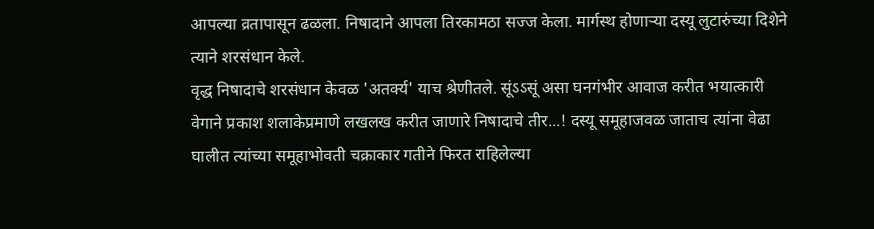आपल्या व्रतापासून ढळला. निषादाने आपला तिरकामठा सज्ज केला. मार्गस्थ होणाऱ्या दस्यू लुटारुंच्या दिशेने त्याने शरसंधान केले.
वृद्ध निषादाचे शरसंधान केवळ 'अतर्क्य' याच श्रेणीतले. सूंऽऽसूं असा घनगंभीर आवाज करीत भयात्कारी वेगाने प्रकाश शलाकेप्रमाणे लखलख करीत जाणारे निषादाचे तीर...! दस्यू समूहाजवळ जाताच त्यांना वेढा घालीत त्यांच्या समूहाभोवती चक्राकार गतीने फिरत राहिलेल्या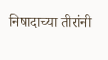निषादाच्या तीरांनी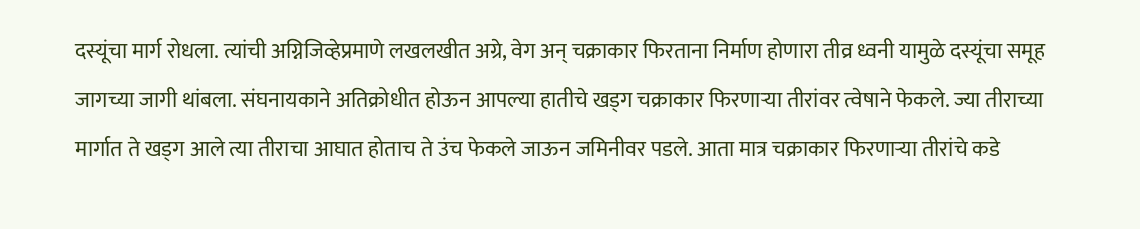दस्यूंचा मार्ग रोधला. त्यांची अग्निजिव्हेप्रमाणे लखलखीत अग्रे, वेग अन् चक्राकार फिरताना निर्माण होणारा तीव्र ध्वनी यामुळे दस्यूंचा समूह जागच्या जागी थांबला. संघनायकाने अतिक्रोधीत होऊन आपल्या हातीचे खड्ग चक्राकार फिरणाऱ्या तीरांवर त्वेषाने फेकले. ज्या तीराच्या मार्गात ते खड्ग आले त्या तीराचा आघात होताच ते उंच फेकले जाऊन जमिनीवर पडले. आता मात्र चक्राकार फिरणाऱ्या तीरांचे कडे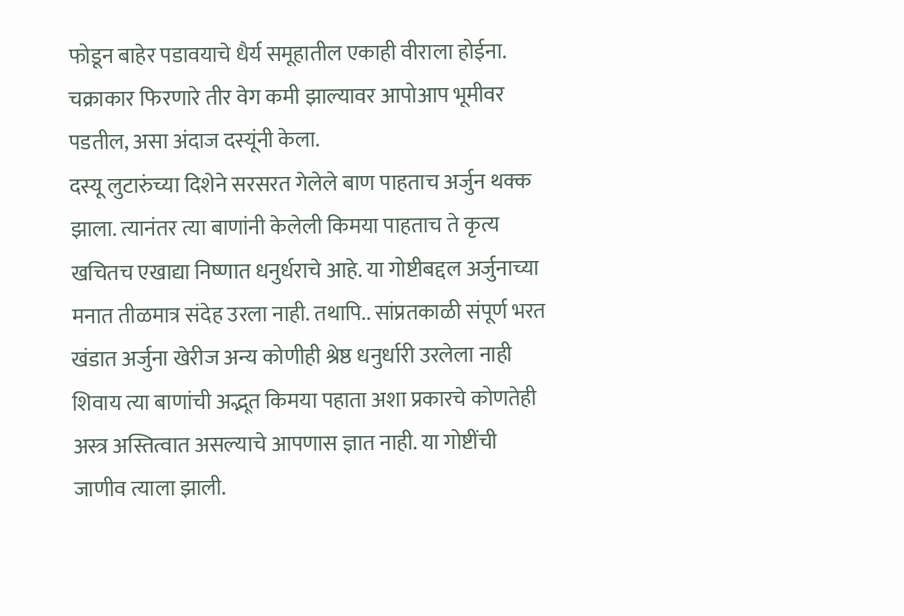फोडून बाहेर पडावयाचे धैर्य समूहातील एकाही वीराला होईना. चक्राकार फिरणारे तीर वेग कमी झाल्यावर आपोआप भूमीवर पडतील, असा अंदाज दस्यूंनी केला.
दस्यू लुटारुंच्या दिशेने सरसरत गेलेले बाण पाहताच अर्जुन थक्क झाला. त्यानंतर त्या बाणांनी केलेली किमया पाहताच ते कृत्य खचितच एखाद्या निष्णात धनुर्धराचे आहे. या गोष्टीबद्दल अर्जुनाच्या मनात तीळमात्र संदेह उरला नाही. तथापि.. सांप्रतकाळी संपूर्ण भरत खंडात अर्जुना खेरीज अन्य कोणीही श्रेष्ठ धनुर्धारी उरलेला नाही शिवाय त्या बाणांची अद्भूत किमया पहाता अशा प्रकारचे कोणतेही अस्त्र अस्तित्वात असल्याचे आपणास ज्ञात नाही. या गोष्टींची जाणीव त्याला झाली.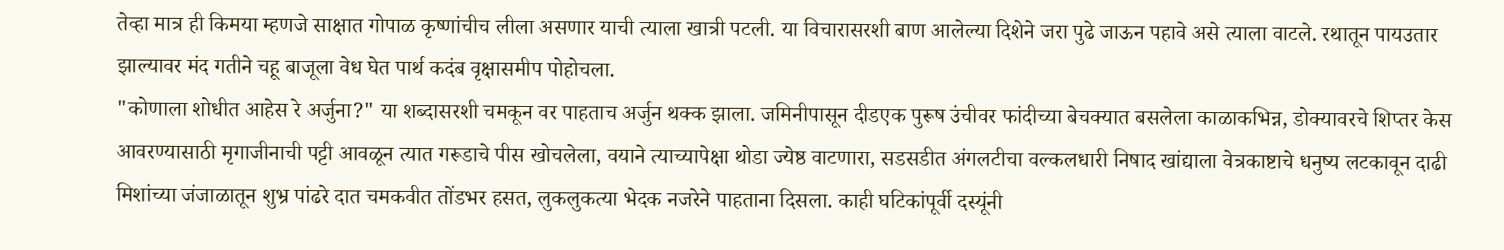तेव्हा मात्र ही किमया म्हणजे साक्षात गोपाळ कृष्णांचीच लीला असणार याची त्याला खात्री पटली. या विचारासरशी बाण आलेल्या दिशेने जरा पुढे जाऊन पहावे असे त्याला वाटले. रथातून पायउतार झाल्यावर मंद गतीने चहू बाजूला वेध घेत पार्थ कदंब वृक्षासमीप पोहोचला.
"कोणाला शोधीत आहेस रे अर्जुना?" या शब्दासरशी चमकून वर पाहताच अर्जुन थक्क झाला. जमिनीपासून दीडएक पुरूष उंचीवर फांदीच्या बेचक्यात बसलेला काळाकभिन्न, डोक्यावरचे शिप्तर केस आवरण्यासाठी मृगाजीनाची पट्टी आवळून त्यात गरूडाचे पीस खोचलेला, वयाने त्याच्यापेक्षा थोडा ज्येष्ठ वाटणारा, सडसडीत अंगलटीचा वल्कलधारी निषाद खांद्याला वेत्रकाष्टाचे धनुष्य लटकावून दाढी मिशांच्या जंजाळातून शुभ्र पांढरे दात चमकवीत तोंडभर हसत, लुकलुकत्या भेदक नजरेने पाहताना दिसला. काही घटिकांपूर्वी दस्यूंनी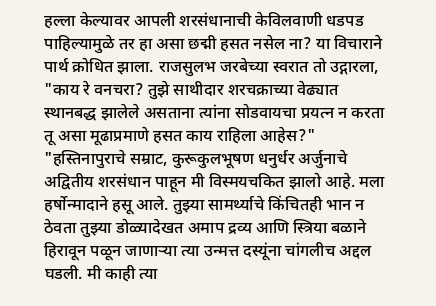हल्ला केल्यावर आपली शरसंधानाची केविलवाणी धडपड पाहिल्यामुळे तर हा असा छद्मी हसत नसेल ना? या विचाराने पार्थ क्रोधित झाला. राजसुलभ जरबेच्या स्वरात तो उद्गारला, "काय रे वनचरा? तुझे साथीदार शरचक्राच्या वेढ्यात स्थानबद्ध झालेले असताना त्यांना सोडवायचा प्रयत्न न करता तू असा मूढाप्रमाणे हसत काय राहिला आहेस?"
"हस्तिनापुराचे सम्राट, कुरूकुलभूषण धनुर्धर अर्जुनाचे अद्वितीय शरसंधान पाहून मी विस्मयचकित झालो आहे. मला हर्षोन्मादाने हसू आले. तुझ्या सामर्थ्याचे किंचितही भान न ठेवता तुझ्या डोळ्यादेखत अमाप द्रव्य आणि स्त्रिया बळाने हिरावून पळून जाणाऱ्या त्या उन्मत्त दस्यूंना चांगलीच अद्दल घडली. मी काही त्या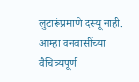लुटारूंप्रमाणे दस्यू नाही. आम्हा वनवासींच्या वैचित्र्यपूर्ण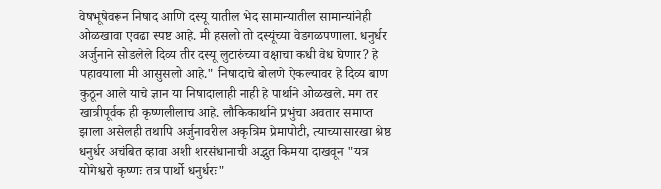वेषभूषेवरून निषाद आणि दस्यू यातील भेद सामान्यातील सामान्यांनेही ओळखावा एवढा स्पष्ट आहे. मी हसलो तो दस्यूंच्या वेडगळपणाला. धनुर्धर अर्जुनाने सोडलेले दिव्य तीर दस्यू लुटारुंच्या वक्षाचा कधी वेध घेणार? हे पहावयाला मी आसुसलो आहे." निषादाचे बोलणे ऐकल्यावर हे दिव्य बाण कुठून आले याचे ज्ञान या निषादालाही नाही हे पार्थाने ओळखले. मग तर खात्रीपूर्वक ही कृष्णलीलाच आहे. लौकिकार्थाने प्रभुंचा अवतार समाप्त झाला असेलही तथापि अर्जुनावरील अकृत्रिम प्रेमापोटी, त्याच्यासारखा श्रेष्ठ धनुर्धर अचंबित व्हावा अशी शरसंधानाची अद्भुत किमया दाखवून "यत्र योगेश्वरो कृष्णः तत्र पार्थो धनुर्धरः"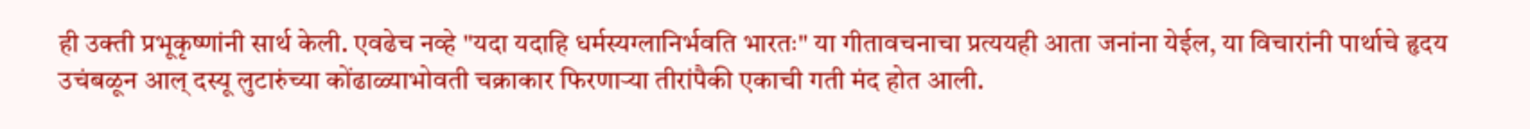ही उक्ती प्रभूकृष्णांनी सार्थ केली. एवढेच नव्हे "यदा यदाहि धर्मस्यग्लानिर्भवति भारतः" या गीतावचनाचा प्रत्ययही आता जनांना येईल, या विचारांनी पार्थाचे हृदय उचंबळून आल् दस्यू लुटारुंच्या कोंढाळ्याभोवती चक्राकार फिरणाऱ्या तीरांपैकी एकाची गती मंद होत आली.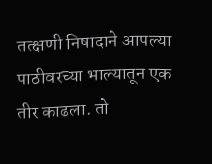तत्क्षणी निषादाने आपल्या पाठीवरच्या भाल्यातून एक तीर काढला. तो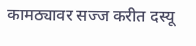कामठ्यावर सज्ज करीत दस्यू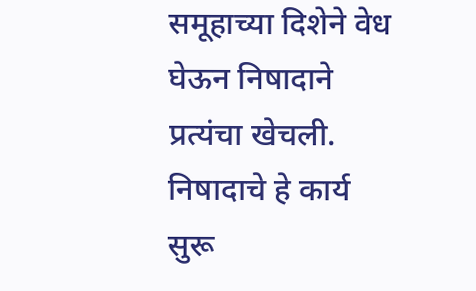समूहाच्या दिशेने वेध घेऊन निषादाने प्रत्यंचा खेचली. निषादाचे हे कार्य सुरू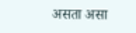असता असा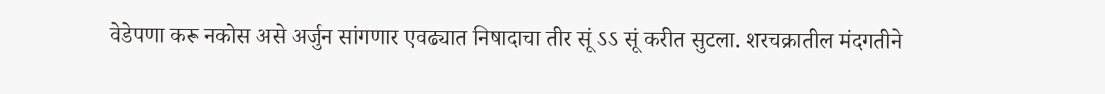वेडेपणा करू नकोस असे अर्जुन सांगणार एवढ्यात निषादाचा तीर सूं ऽऽ सूं करीत सुटला. शरचक्रातील मंदगतीने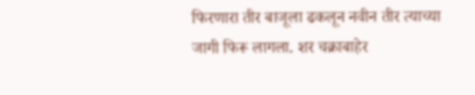फिरणारा तीर बाजूला ढकलून नवीन तीर त्याच्या जागी फिरू लागला. शर चक्राबाहेर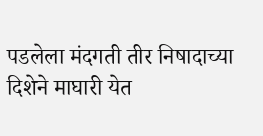पडलेला मंदगती तीर निषादाच्या दिशेने माघारी येत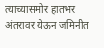त्याच्यासमोर हातभर अंतरावर येऊन जमिनीत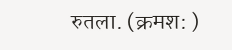रुतला. (क्रमश: )